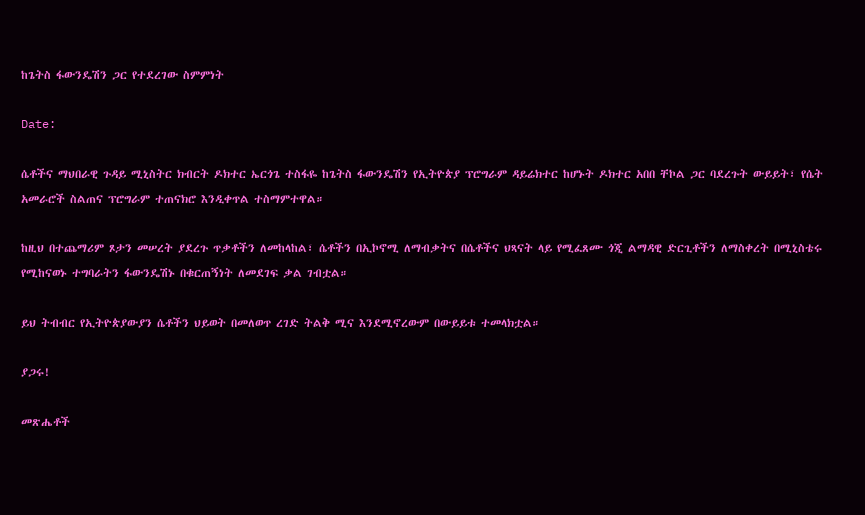ከጌትስ ፋውንዴሽን ጋር የተደረገው ስምምነት

Date:

ሴቶችና ማህበራዊ ጉዳይ ሚኒስትር ክብርት ዶክተር ኤርጎጌ ተስፋዬ ከጌትስ ፋውንዴሽን የኢትዮጵያ ፕሮግራም ዳይሬክተር ከሆኑት ዶክተር አበበ ቸኮል ጋር ባደረጉት ውይይት፣ የሴት አመራሮች ስልጠና ፕሮግራም ተጠናክሮ እንዲቀጥል ተስማምተዋል።

ከዚህ በተጨማሪም ጾታን መሠረት ያደረጉ ጥቃቶችን ለመከላከል፣ ሴቶችን በኢኮኖሚ ለማብቃትና በሴቶችና ህጻናት ላይ የሚፈጸሙ ጎጂ ልማዳዊ ድርጊቶችን ለማስቀረት በሚኒስቴሩ የሚከናወኑ ተግባራትን ፋውንዴሽኑ በቁርጠኝነት ለመደገፍ ቃል ገብቷል።

ይህ ትብብር የኢትዮጵያውያን ሴቶችን ህይወት በመለወጥ ረገድ ትልቅ ሚና እንደሚኖረውም በውይይቱ ተመላክቷል።

ያጋሩ!

መጽሔቶች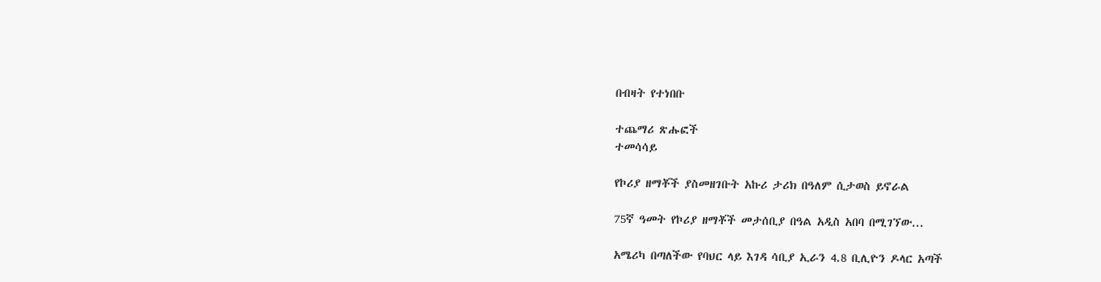በብዛት የተነበቡ

ተጨማሪ ጽሑፎች
ተመሳሳይ

የኮሪያ ዘማቾች ያስመዘገቡት አኩሪ ታሪክ በዓለም ሲታወስ ይኖራል

75ኛ ዓመት የኮሪያ ዘማቾች መታሰቢያ በዓል አዲስ አበባ በሚገኘው...

አሜሪካ በጣለችው የባህር ላይ እገዳ ሳቢያ ኢራን 4.8 ቢሊዮን ዶላር አጣች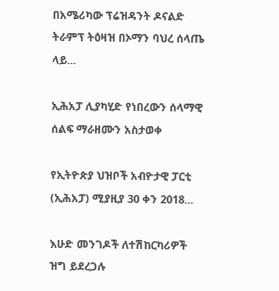በአሜሪካው ፕሬዝዳንት ዶናልድ ትራምፕ ትዕዛዝ በኦማን ባህረ ሰላጤ ላይ...

ኢሕአፓ ሊያካሂድ የነበረውን ሰላማዊ ሰልፍ ማራዘሙን አስታወቀ

የኢትዮጵያ ህዝቦች አብዮታዊ ፓርቲ (ኢሕአፓ) ሚያዚያ 30 ቀን 2018...

እሁድ መንገዶች ለተሽከርካሪዎች ዝግ ይደረጋሉ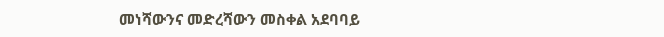መነሻውንና መድረሻውን መስቀል አደባባይ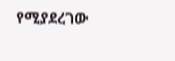የሚያደረገው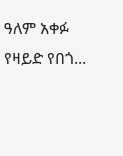ዓለም አቀፉ የዛይድ የበጎ...